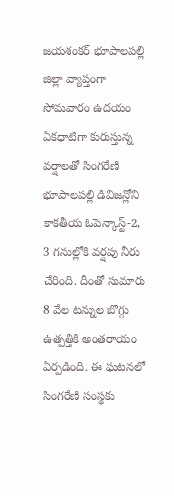జయశంకర్ భూపాలపల్లి జిల్లా వ్యాప్తంగా సోమవారం ఉదయం ఏకధాటిగా కురుస్తున్న వర్షాలతో సింగరేణి భూపాలపల్లి డివిజన్లోని కాకతీయ ఓపెన్కాస్ట్-2, 3 గనుల్లోకి వర్షపు నీరు చేరింది. దీంతో సుమారు 8 వేల టన్నుల బొగ్గు ఉత్పత్తికి అంతరాయం ఏర్పడింది. ఈ ఘటనలో సింగరేణి సంస్థకు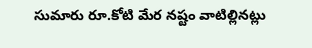సుమారు రూ.కోటి మేర నష్టం వాటిల్లినట్లు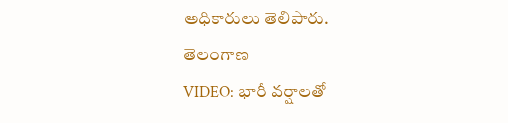అధికారులు తెలిపారు.
తెలంగాణ
VIDEO: భారీ వర్షాలతో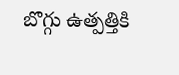బొగ్గు ఉత్పత్తికి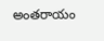అంతరాయం